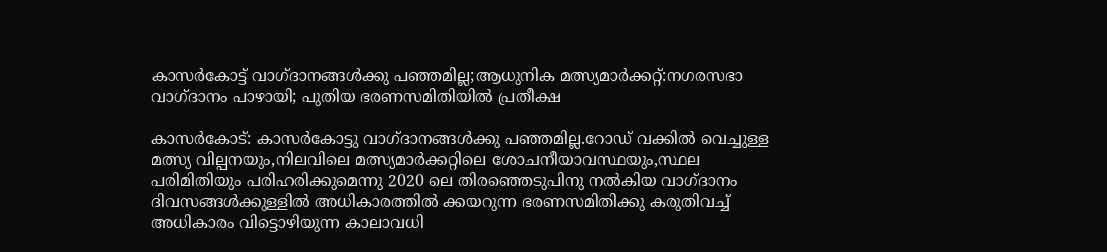കാസർകോട്ട് വാഗ്ദാനങ്ങൾക്കു പഞ്ഞമില്ല;ആധുനിക മത്സ്യമാർക്കറ്റ്:നഗരസഭാ വാഗ്ദാനം പാഴായി; പുതിയ ഭരണസമിതിയിൽ പ്രതീക്ഷ

കാസർകോട്: കാസർകോട്ടു വാഗ്ദാനങ്ങൾക്കു പഞ്ഞമില്ല.റോഡ് വക്കിൽ വെച്ചുള്ള മത്സ്യ വില്പനയും,നിലവിലെ മത്സ്യമാർക്കറ്റിലെ ശോചനീയാവസ്ഥയും,സ്ഥല പരിമിതിയും പരിഹരിക്കുമെന്നു 2020 ലെ തിരഞ്ഞെടുപിനു നൽകിയ വാഗ്ദാനം ദിവസങ്ങൾക്കുള്ളിൽ അധികാരത്തിൽ ക്കയറുന്ന ഭരണസമിതിക്കു കരുതിവച്ച് അധികാരം വിട്ടൊഴിയുന്ന കാലാവധി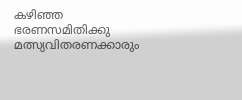കഴിഞ്ഞ ഭരണസമിതിക്കു മത്സ്യവിതരണക്കാരും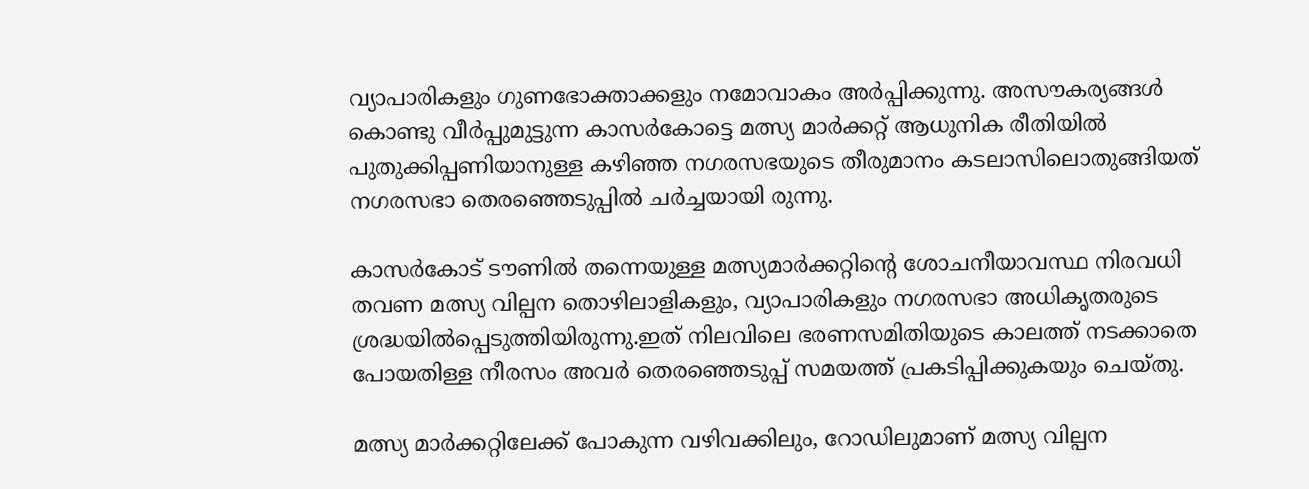വ്യാപാരികളും ഗുണഭോക്താക്കളും നമോവാകം അർപ്പിക്കുന്നു. അസൗകര്യങ്ങൾ കൊണ്ടു വീർപ്പുമുട്ടുന്ന കാസർകോട്ടെ മത്സ്യ മാർക്കറ്റ് ആധുനിക രീതിയിൽ പുതുക്കിപ്പണിയാനുള്ള കഴിഞ്ഞ നഗരസഭയുടെ തീരുമാനം കടലാസിലൊതുങ്ങിയത് നഗരസഭാ തെരഞ്ഞെടുപ്പിൽ ചർച്ചയായി രുന്നു.

കാസർകോട് ടൗണിൽ തന്നെയുള്ള മത്സ്യമാർക്കറ്റിന്റെ ശോചനീയാവസ്ഥ നിരവധി തവണ മത്സ്യ വില്പന തൊഴിലാളികളും, വ്യാപാരികളും നഗരസഭാ അധികൃതരുടെ ശ്രദ്ധയിൽപ്പെടുത്തിയിരുന്നു.ഇത് നിലവിലെ ഭരണസമിതിയുടെ കാലത്ത് നടക്കാതെ പോയതിള്ള നീരസം അവർ തെരഞ്ഞെടുപ്പ് സമയത്ത് പ്രകടിപ്പിക്കുകയും ചെയ്തു.

മത്സ്യ മാർക്കറ്റിലേക്ക് പോകുന്ന വഴിവക്കിലും, റോഡിലുമാണ് മത്സ്യ വില്പന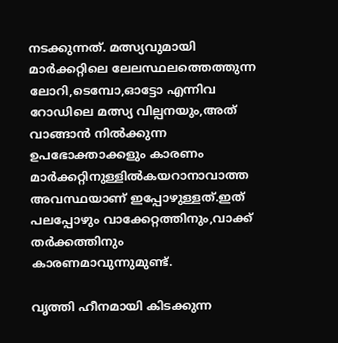നടക്കുന്നത്. മത്സ്യവുമായി മാർക്കറ്റിലെ ലേലസ്ഥലത്തെത്തുന്ന ലോറി,ടെമ്പോ,ഓട്ടോ എന്നിവ റോഡിലെ മത്സ്യ വില്പനയും,അത് വാങ്ങാൻ നിൽക്കുന്ന ഉപഭോക്താക്കളും കാരണം മാർക്കറ്റിനുള്ളിൽകയറാനാവാത്ത അവസ്ഥയാണ് ഇപ്പോഴുള്ളത്.ഇത് പലപ്പോഴും വാക്കേറ്റത്തിനും,വാക്ക് തർക്കത്തിനും കാരണമാവുന്നുമുണ്ട്.

വൃത്തി ഹീനമായി കിടക്കുന്ന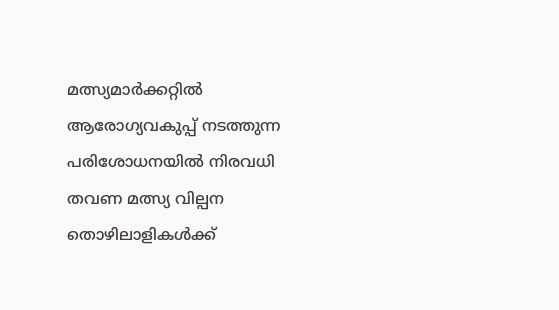മത്സ്യമാർക്കറ്റിൽ ആരോഗ്യവകുപ്പ് നടത്തുന്ന പരിശോധനയിൽ നിരവധി തവണ മത്സ്യ വില്പന തൊഴിലാളികൾക്ക്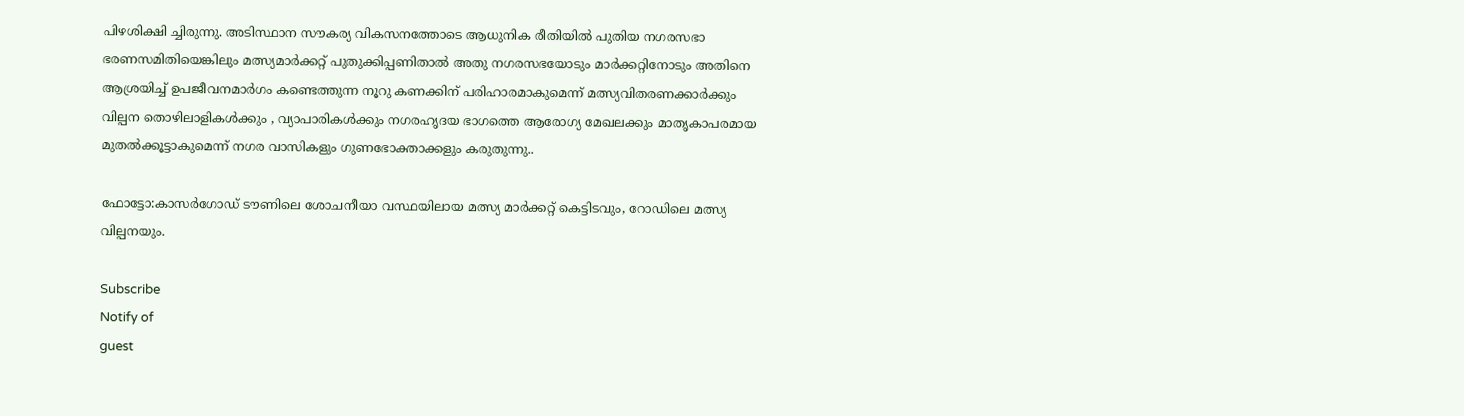പിഴശിക്ഷി ച്ചിരുന്നു. അടിസ്ഥാന സൗകര്യ വികസനത്തോടെ ആധുനിക രീതിയിൽ പുതിയ നഗരസഭാ ഭരണസമിതിയെങ്കിലും മത്സ്യമാർക്കറ്റ് പുതുക്കിപ്പണിതാൽ അതു നഗരസഭയോടും മാർക്കറ്റിനോടും അതിനെ ആശ്രയിച്ച് ഉപജീവനമാർഗം കണ്ടെത്തുന്ന നൂറു കണക്കിന് പരിഹാരമാകുമെന്ന് മത്സ്യവിതരണക്കാർക്കും വില്പന തൊഴിലാളികൾക്കും , വ്യാപാരികൾക്കും നഗരഹൃദയ ഭാഗത്തെ ആരോഗ്യ മേഖലക്കും മാതൃകാപരമായ മുതൽക്കൂട്ടാകുമെന്ന് നഗര വാസികളും ഗുണഭോക്താക്കളും കരുതുന്നു..

ഫോട്ടോ:കാസർഗോഡ് ടൗണിലെ ശോചനീയാ വസ്ഥയിലായ മത്സ്യ മാർക്കറ്റ് കെട്ടിടവും, റോഡിലെ മത്സ്യ വില്പനയും.

Subscribe
Notify of
guest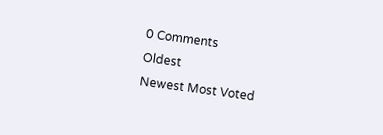0 Comments
Oldest
Newest Most Voted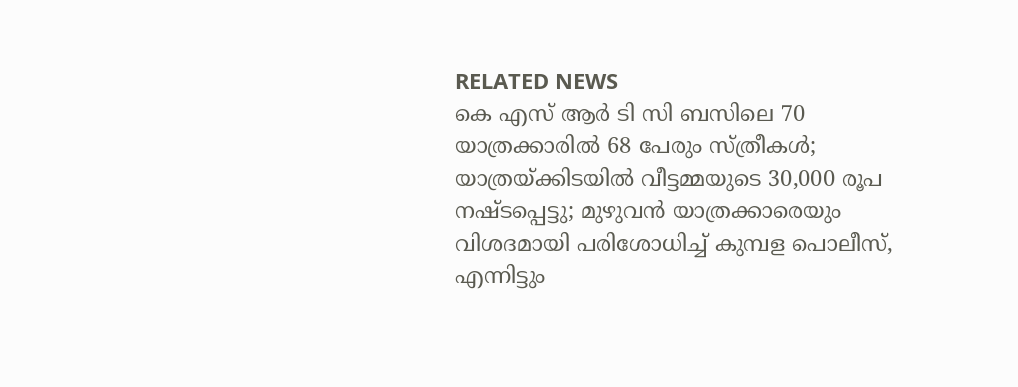RELATED NEWS
കെ എസ് ആര്‍ ടി സി ബസിലെ 70 യാത്രക്കാരില്‍ 68 പേരും സ്ത്രീകള്‍; യാത്രയ്ക്കിടയില്‍ വീട്ടമ്മയുടെ 30,000 രൂപ നഷ്ടപ്പെട്ടു; മുഴുവന്‍ യാത്രക്കാരെയും വിശദമായി പരിശോധിച്ച് കുമ്പള പൊലീസ്, എന്നിട്ടും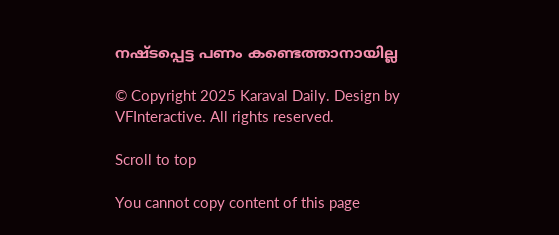നഷ്ടപ്പെട്ട പണം കണ്ടെത്താനായില്ല

© Copyright 2025 Karaval Daily. Design by VFInteractive. All rights reserved.

Scroll to top

You cannot copy content of this page